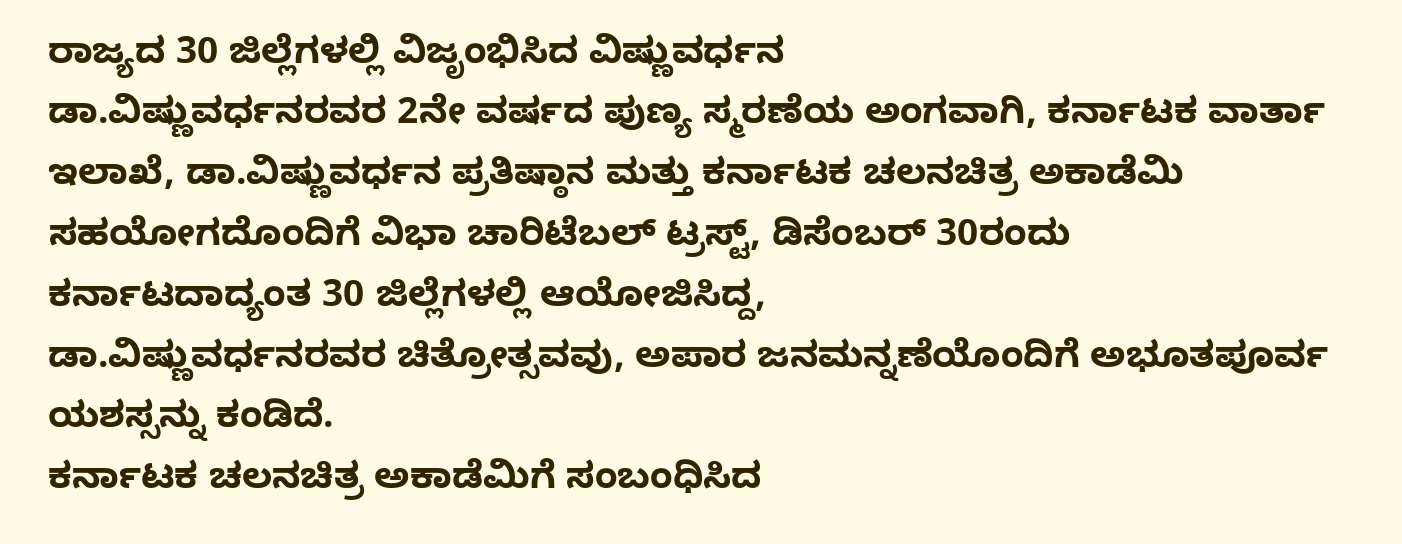ರಾಜ್ಯದ 30 ಜಿಲ್ಲೆಗಳಲ್ಲಿ ವಿಜೃಂಭಿಸಿದ ವಿಷ್ಣುವರ್ಧನ
ಡಾ.ವಿಷ್ಣುವರ್ಧನರವರ 2ನೇ ವರ್ಷದ ಪುಣ್ಯ ಸ್ಮರಣೆಯ ಅಂಗವಾಗಿ, ಕರ್ನಾಟಕ ವಾರ್ತಾ ಇಲಾಖೆ, ಡಾ.ವಿಷ್ಣುವರ್ಧನ ಪ್ರತಿಷ್ಠಾನ ಮತ್ತು ಕರ್ನಾಟಕ ಚಲನಚಿತ್ರ ಅಕಾಡೆಮಿ ಸಹಯೋಗದೊಂದಿಗೆ ವಿಭಾ ಚಾರಿಟೆಬಲ್ ಟ್ರಸ್ಟ್, ಡಿಸೆಂಬರ್ 30ರಂದು ಕರ್ನಾಟದಾದ್ಯಂತ 30 ಜಿಲ್ಲೆಗಳಲ್ಲಿ ಆಯೋಜಿಸಿದ್ದ,
ಡಾ.ವಿಷ್ಣುವರ್ಧನರವರ ಚಿತ್ರೋತ್ಸವವು, ಅಪಾರ ಜನಮನ್ನಣೆಯೊಂದಿಗೆ ಅಭೂತಪೂರ್ವ ಯಶಸ್ಸನ್ನು ಕಂಡಿದೆ.
ಕರ್ನಾಟಕ ಚಲನಚಿತ್ರ ಅಕಾಡೆಮಿಗೆ ಸಂಬಂಧಿಸಿದ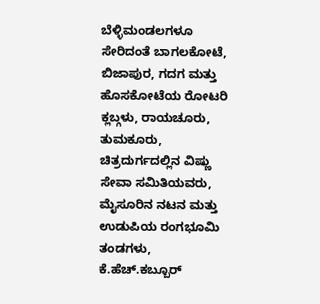ಬೆಳ್ಳಿಮಂಡಲಗಳೂ ಸೇರಿದಂತೆ ಬಾಗಲಕೋಟೆ, ಬಿಜಾಪುರ, ಗದಗ ಮತ್ತು ಹೊಸಕೋಟೆಯ ರೋಟರಿ ಕ್ಲಬ್ಗಳು, ರಾಯಚೂರು, ತುಮಕೂರು, ಚಿತ್ರದುರ್ಗದಲ್ಲಿನ ವಿಷ್ಣು ಸೇವಾ ಸಮಿತಿಯವರು, ಮೈಸೂರಿನ ನಟನ ಮತ್ತು ಉಡುಪಿಯ ರಂಗಭೂಮಿ ತಂಡಗಳು, ಕೆ.ಹೆಚ್.ಕಬ್ಬೂರ್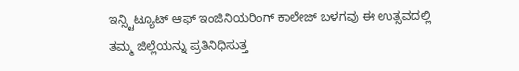ಇನ್ಸ್ಟಿಟ್ಯೂಟ್ ಆಫ್ ಇಂಜಿನಿಯರಿಂಗ್ ಕಾಲೇಜ್ ಬಳಗವು ಈ ಉತ್ಸವದಲ್ಲಿ ತಮ್ಮ ಜಿಲ್ಲೆಯನ್ನು ಪ್ರತಿನಿಧಿಸುತ್ತ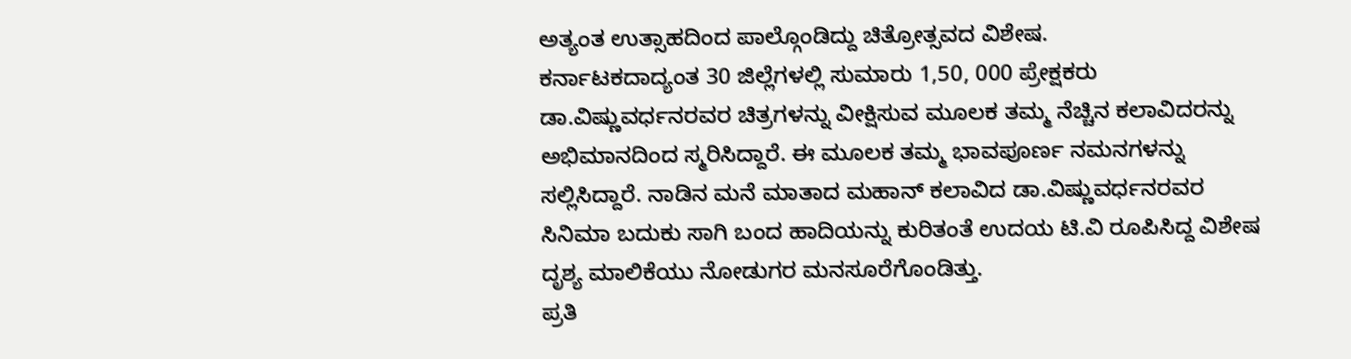ಅತ್ಯಂತ ಉತ್ಸಾಹದಿಂದ ಪಾಲ್ಗೊಂಡಿದ್ದು ಚಿತ್ರೋತ್ಸವದ ವಿಶೇಷ.
ಕರ್ನಾಟಕದಾದ್ಯಂತ 30 ಜಿಲ್ಲೆಗಳಲ್ಲಿ ಸುಮಾರು 1,50, 000 ಪ್ರೇಕ್ಷಕರು ಡಾ.ವಿಷ್ಣುವರ್ಧನರವರ ಚಿತ್ರಗಳನ್ನು ವೀಕ್ಷಿಸುವ ಮೂಲಕ ತಮ್ಮ ನೆಚ್ಚಿನ ಕಲಾವಿದರನ್ನು ಅಭಿಮಾನದಿಂದ ಸ್ಮರಿಸಿದ್ದಾರೆ. ಈ ಮೂಲಕ ತಮ್ಮ ಭಾವಪೂರ್ಣ ನಮನಗಳನ್ನು ಸಲ್ಲಿಸಿದ್ದಾರೆ. ನಾಡಿನ ಮನೆ ಮಾತಾದ ಮಹಾನ್ ಕಲಾವಿದ ಡಾ.ವಿಷ್ಣುವರ್ಧನರವರ ಸಿನಿಮಾ ಬದುಕು ಸಾಗಿ ಬಂದ ಹಾದಿಯನ್ನು ಕುರಿತಂತೆ ಉದಯ ಟಿ.ವಿ ರೂಪಿಸಿದ್ದ ವಿಶೇಷ ದೃಶ್ಯ ಮಾಲಿಕೆಯು ನೋಡುಗರ ಮನಸೂರೆಗೊಂಡಿತ್ತು.
ಪ್ರತಿ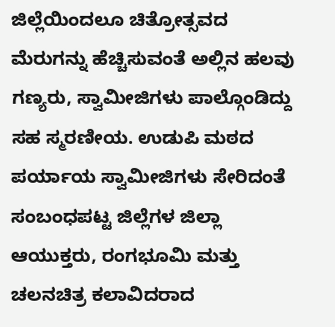ಜಿಲ್ಲೆಯಿಂದಲೂ ಚಿತ್ರೋತ್ಸವದ ಮೆರುಗನ್ನು ಹೆಚ್ಚಿಸುವಂತೆ ಅಲ್ಲಿನ ಹಲವು ಗಣ್ಯರು, ಸ್ವಾಮೀಜಿಗಳು ಪಾಲ್ಗೊಂಡಿದ್ದು ಸಹ ಸ್ಮರಣೀಯ. ಉಡುಪಿ ಮಠದ ಪರ್ಯಾಯ ಸ್ವಾಮೀಜಿಗಳು ಸೇರಿದಂತೆ ಸಂಬಂಧಪಟ್ಟ ಜಿಲ್ಲೆಗಳ ಜಿಲ್ಲಾ ಆಯುಕ್ತರು, ರಂಗಭೂಮಿ ಮತ್ತು ಚಲನಚಿತ್ರ ಕಲಾವಿದರಾದ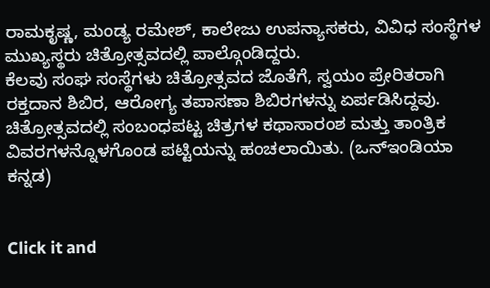ರಾಮಕೃಷ್ಣ, ಮಂಡ್ಯ ರಮೇಶ್, ಕಾಲೇಜು ಉಪನ್ಯಾಸಕರು, ವಿವಿಧ ಸಂಸ್ಥೆಗಳ ಮುಖ್ಯಸ್ಥರು ಚಿತ್ರೋತ್ಸವದಲ್ಲಿ ಪಾಲ್ಗೊಂಡಿದ್ದರು.
ಕೆಲವು ಸಂಘ ಸಂಸ್ಥೆಗಳು ಚಿತ್ರೋತ್ಸವದ ಜೊತೆಗೆ, ಸ್ವಯಂ ಪ್ರೇರಿತರಾಗಿ ರಕ್ತದಾನ ಶಿಬಿರ, ಆರೋಗ್ಯ ತಪಾಸಣಾ ಶಿಬಿರಗಳನ್ನು ಏರ್ಪಡಿಸಿದ್ದವು. ಚಿತ್ರೋತ್ಸವದಲ್ಲಿ ಸಂಬಂಧಪಟ್ಟ ಚಿತ್ರಗಳ ಕಥಾಸಾರಂಶ ಮತ್ತು ತಾಂತ್ರಿಕ ವಿವರಗಳನ್ನೊಳಗೊಂಡ ಪಟ್ಟಿಯನ್ನು ಹಂಚಲಾಯಿತು. (ಒನ್ಇಂಡಿಯಾ ಕನ್ನಡ)


Click it and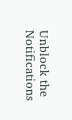Unblock the Notifications